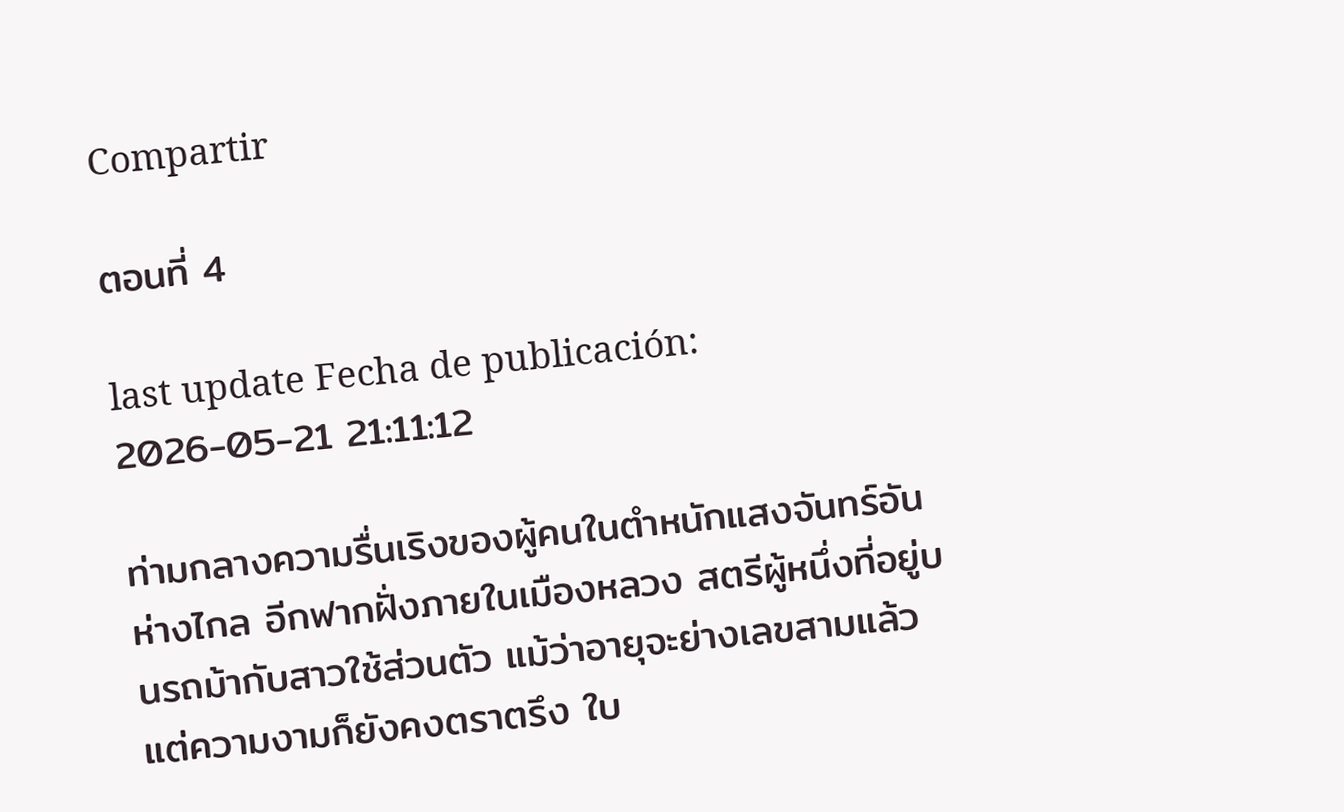Compartir

ตอนที่ 4

last update Fecha de publicación: 2026-05-21 21:11:12

ท่ามกลางความรื่นเริงของผู้คนในตำหนักแสงจันทร์อันห่างไกล อีกฟากฝั่งภายในเมืองหลวง สตรีผู้หนึ่งที่อยู่บนรถม้ากับสาวใช้ส่วนตัว แม้ว่าอายุจะย่างเลขสามแล้วแต่ความงามก็ยังคงตราตรึง ใบ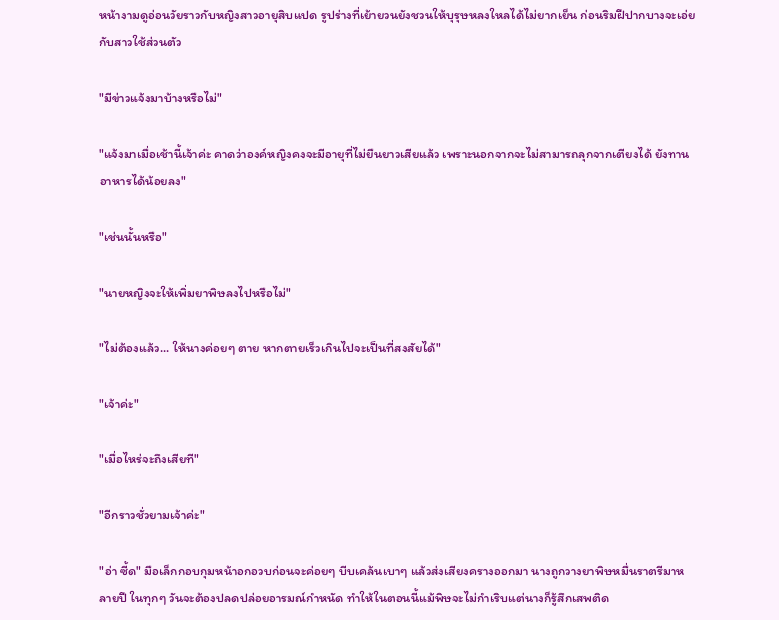หน้างามดูอ่อนวัยราวกับหญิงสาวอายุสิบแปด รูปร่างที่เย้ายวนยังชวนให้บุรุษหลงใหลได้ไม่ยากเย็น ก่อนริมฝีปากบางจะเอ่ยกับสาวใช้ส่วนตัว

"มีข่าวแจ้งมาบ้างหรือไม่"

"แจ้งมาเมื่อเช้านี้เจ้าค่ะ คาดว่าองค์หญิงคงจะมีอายุที่ไม่ยืนยาวเสียแล้ว เพราะนอกจากจะไม่สามารถลุกจากเตียงได้ ยังทานอาหารได้น้อยลง"

"เช่นนั้นหรือ"

"นายหญิงจะให้เพิ่มยาพิษลงไปหรือไม่"

"ไม่ต้องแล้ว... ให้นางค่อยๆ ตาย หากตายเร็วเกินไปจะเป็นที่สงสัยได้"

"เจ้าค่ะ"

"เมื่อไหร่จะถึงเสียที"

"อีกราวชั่วยามเจ้าค่ะ"

"อ่า ซี้ด" มือเล็กกอบกุมหน้าอกอวบก่อนจะค่อยๆ บีบเคล้นเบาๆ แล้วส่งเสียงครางออกมา นางถูกวางยาพิษหมื่นราตรีมาหลายปี ในทุกๆ วันจะต้องปลดปล่อยอารมณ์กำหนัด ทำให้ในตอนนี้แม้พิษจะไม่กำเริบแต่นางก็รู้สึกเสพติด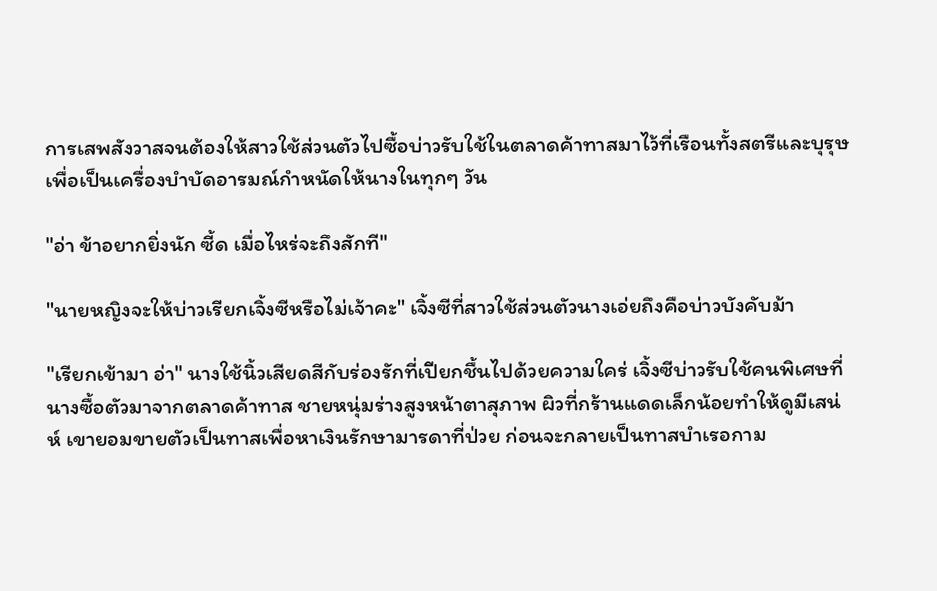การเสพสังวาสจนต้องให้สาวใช้ส่วนตัวไปซื้อบ่าวรับใช้ในตลาดค้าทาสมาไว้ที่เรือนทั้งสตรีและบุรุษ เพื่อเป็นเครื่องบำบัดอารมณ์กำหนัดให้นางในทุกๆ วัน

"อ่า ข้าอยากยิ่งนัก ซี้ด เมื่อไหร่จะถึงสักที"

"นายหญิงจะให้บ่าวเรียกเจิ้งซีหรือไม่เจ้าคะ" เจิ้งซีที่สาวใช้ส่วนตัวนางเอ่ยถึงคือบ่าวบังคับม้า

"เรียกเข้ามา อ่า" นางใช้นิ้วเสียดสีกับร่องรักที่เปียกชื้นไปด้วยความใคร่ เจิ้งซีบ่าวรับใช้คนพิเศษที่นางซื้อตัวมาจากตลาดค้าทาส ชายหนุ่มร่างสูงหน้าตาสุภาพ ผิวที่กร้านแดดเล็กน้อยทำให้ดูมีเสน่ห์ เขายอมขายตัวเป็นทาสเพื่อหาเงินรักษามารดาที่ป่วย ก่อนจะกลายเป็นทาสบำเรอกาม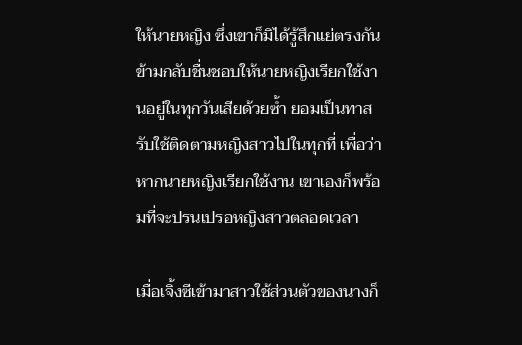ให้นายหญิง ซึ่งเขาก็มิได้รู้สึกแย่ตรงกันข้ามกลับชื่นชอบให้นายหญิงเรียกใช้งานอยู่ในทุกวันเสียด้วยซ้ำ ยอมเป็นทาสรับใช้ติดตามหญิงสาวไปในทุกที่ เพื่อว่าหากนายหญิงเรียกใช้งาน เขาเองก็พร้อมที่จะปรนเปรอหญิงสาวตลอดเวลา

เมื่อเจิ้งซีเข้ามาสาวใช้ส่วนตัวของนางก็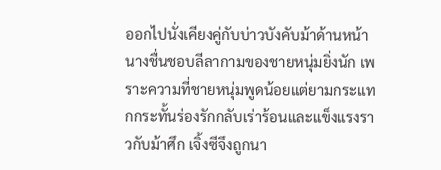ออกไปนั่งเคียงคู่กับบ่าวบังคับม้าด้านหน้า นางชื่นชอบลีลากามของชายหนุ่มยิ่งนัก เพราะความที่ชายหนุ่มพูดน้อยแต่ยามกระแทกกระทั้นร่องรักกลับเร่าร้อนและแข็งแรงราวกับม้าศึก เจิ้งซีจึงถูกนา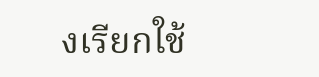งเรียกใช้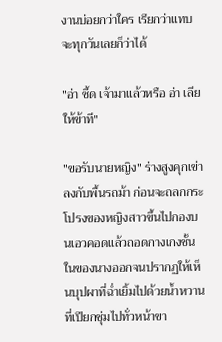งานบ่อยกว่าใคร เรียกว่าแทบจะทุกวันเลยก็ว่าได้

"อ่า ซี้ด เจ้ามาแล้วหรือ อ่า เลียให้ข้าที"

"ขอรับนายหญิง" ร่างสูงคุกเข่าลงกับพื้นรถม้า ก่อนจะถลกกระโปรงของหญิงสาวขึ้นไปกองบนเอวคอดแล้วถอดกางเกงชั้นในของนางออกจนปรากฏให้เห็นบุปผาที่ฉ่ำเยิ้มไปด้วยน้ำหวานที่เปียกชุ่มไปทั่วหน้าขา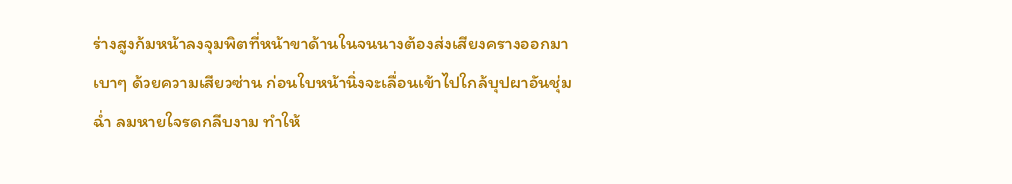ร่างสูงก้มหน้าลงจุมพิตที่หน้าขาด้านในจนนางต้องส่งเสียงครางออกมาเบาๆ ด้วยความเสียวซ่าน ก่อนใบหน้านิ่งจะเลื่อนเข้าไปใกล้บุปผาอันชุ่มฉ่ำ ลมหายใจรดกลีบงาม ทำให้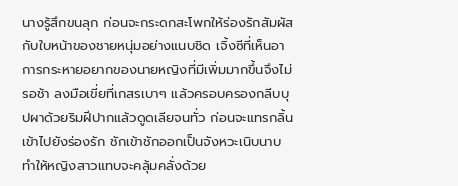นางรู้สึกขนลุก ก่อนจะกระดกสะโพกให้ร่องรักสัมผัสกับใบหน้าของชายหนุ่มอย่างแนบชิด เจิ้งซีที่เห็นอาการกระหายอยากของนายหญิงที่มีเพิ่มมากขึ้นจึงไม่รอช้า ลงมือเขี่ยที่เกสรเบาๆ แล้วครอบครองกลีบบุปผาด้วยริมฝีปากแล้วดูดเลียจนทั่ว ก่อนจะแทรกลิ้นเข้าไปยังร่องรัก ชักเข้าชักออกเป็นจังหวะเนิบนาบทำให้หญิงสาวแทบจะคลุ้มคลั่งด้วย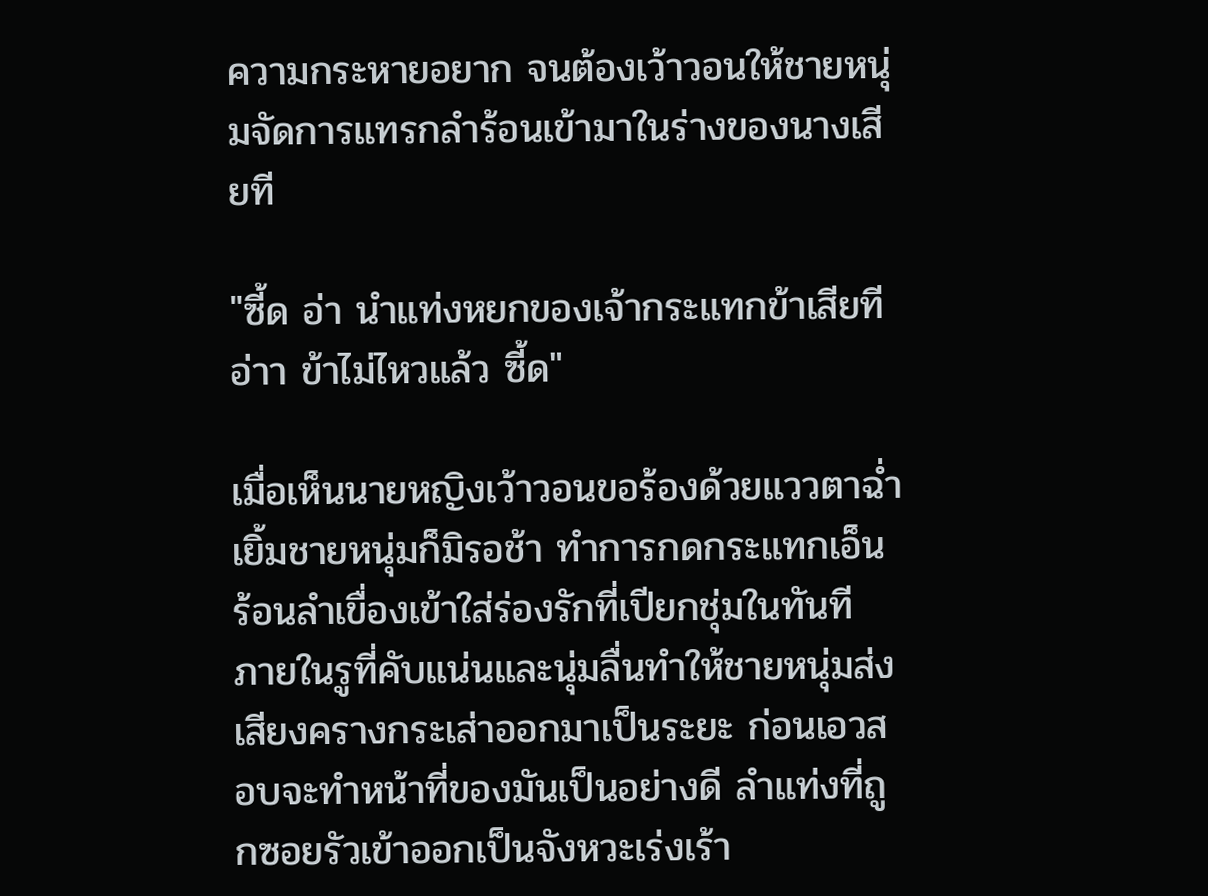ความกระหายอยาก จนต้องเว้าวอนให้ชายหนุ่มจัดการแทรกลำร้อนเข้ามาในร่างของนางเสียที

"ซี้ด อ่า นำแท่งหยกของเจ้ากระแทกข้าเสียที อ่าา ข้าไม่ไหวแล้ว ซี้ด"

เมื่อเห็นนายหญิงเว้าวอนขอร้องด้วยแววตาฉ่ำเยิ้มชายหนุ่มก็มิรอช้า ทำการกดกระแทกเอ็นร้อนลำเขื่องเข้าใส่ร่องรักที่เปียกชุ่มในทันที ภายในรูที่คับแน่นและนุ่มลื่นทำให้ชายหนุ่มส่งเสียงครางกระเส่าออกมาเป็นระยะ ก่อนเอวสอบจะทำหน้าที่ของมันเป็นอย่างดี ลำแท่งที่ถูกซอยรัวเข้าออกเป็นจังหวะเร่งเร้า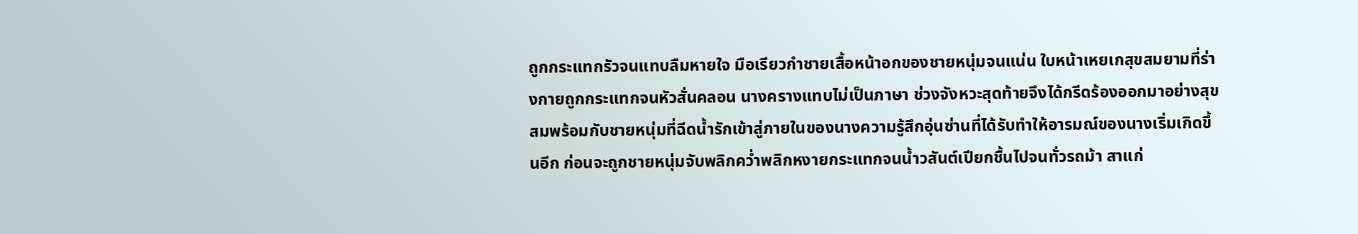ถูกกระแทกรัวจนแทบลืมหายใจ มือเรียวกำชายเสื้อหน้าอกของชายหนุ่มจนแน่น ใบหน้าเหยเกสุขสมยามที่ร่างกายถูกกระแทกจนหัวสั่นคลอน นางครางแทบไม่เป็นภาษา ช่วงจังหวะสุดท้ายจึงได้กรีดร้องออกมาอย่างสุขสมพร้อมกับชายหนุ่มที่ฉีดน้ำรักเข้าสู่ภายในของนางความรู้สึกอุ่นซ่านที่ได้รับทำให้อารมณ์ของนางเริ่มเกิดขึ้นอีก ก่อนจะถูกชายหนุ่มจับพลิกคว่ำพลิกหงายกระแทกจนน้ำวสันต์เปียกชื้นไปจนทั่วรถม้า สาแก่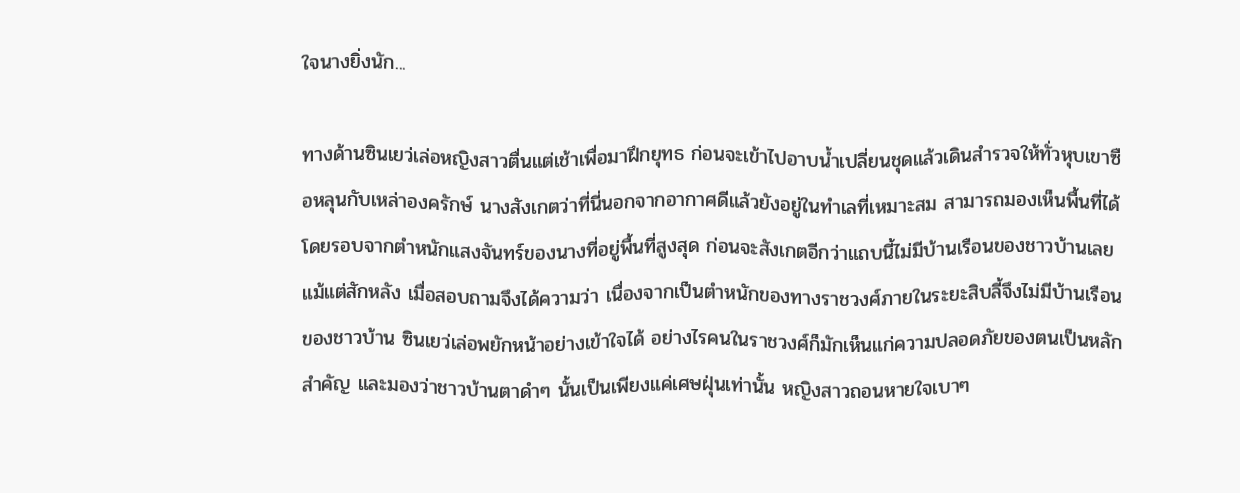ใจนางยิ่งนัก...

ทางด้านซินเยว่เล่อหญิงสาวตื่นแต่เช้าเพื่อมาฝึกยุทธ ก่อนจะเข้าไปอาบน้ำเปลี่ยนชุดแล้วเดินสำรวจให้ทั่วหุบเขาซือหลุนกับเหล่าองครักษ์ นางสังเกตว่าที่นี่นอกจากอากาศดีแล้วยังอยู่ในทำเลที่เหมาะสม สามารถมองเห็นพื้นที่ได้โดยรอบจากตำหนักแสงจันทร์ของนางที่อยู่พื้นที่สูงสุด ก่อนจะสังเกตอีกว่าแถบนี้ไม่มีบ้านเรือนของชาวบ้านเลยแม้แต่สักหลัง เมื่อสอบถามจึงได้ความว่า เนื่องจากเป็นตำหนักของทางราชวงศ์ภายในระยะสิบลี้จึงไม่มีบ้านเรือนของชาวบ้าน ซินเยว่เล่อพยักหน้าอย่างเข้าใจได้ อย่างไรคนในราชวงศ์ก็มักเห็นแก่ความปลอดภัยของตนเป็นหลักสำคัญ และมองว่าชาวบ้านตาดำๆ นั้นเป็นเพียงแค่เศษฝุ่นเท่านั้น หญิงสาวถอนหายใจเบาๆ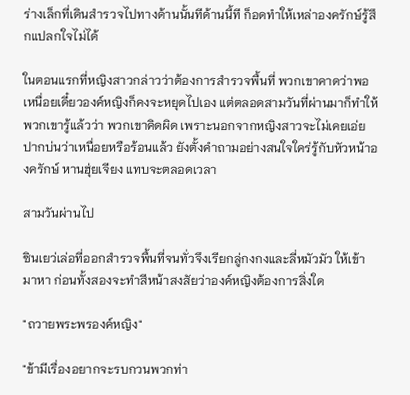ร่างเล็กที่เดินสำรวจไปทางด้านนั้นทีด้านนี้ที ก็อดทำให้เหล่าองครักษ์รู้สึกแปลกใจไม่ได้

ในตอนแรกที่หญิงสาวกล่าวว่าต้องการสำรวจพื้นที่ พวกเขาคาดว่าพอเหนื่อยเดี๋ยวองค์หญิงก็คงจะหยุดไปเอง แต่ตลอดสามวันที่ผ่านมาก็ทำให้พวกเขารู้แล้วว่า พวกเขาคิดผิด เพราะนอกจากหญิงสาวจะไม่เคยเอ่ยปากบ่นว่าเหนื่อยหรือร้อนแล้ว ยังตั้งคำถามอย่างสนใจใคร่รู้กับหัวหน้าองครักษ์ หานฮุ่ยเจียง แทบจะตลอดเวลา

สามวันผ่านไป

ซินเยว่เล่อที่ออกสำรวจพื้นที่จนทั่วจึงเรียกลู่กงกงและลี่หมัวมัว ให้เข้ามาหา ก่อนทั้งสองจะทำสีหน้าสงสัยว่าองค์หญิงต้องการสิ่งใด

"ถวายพระพรองค์หญิง"

"ข้ามีเรื่องอยากจะรบกวนพวกท่า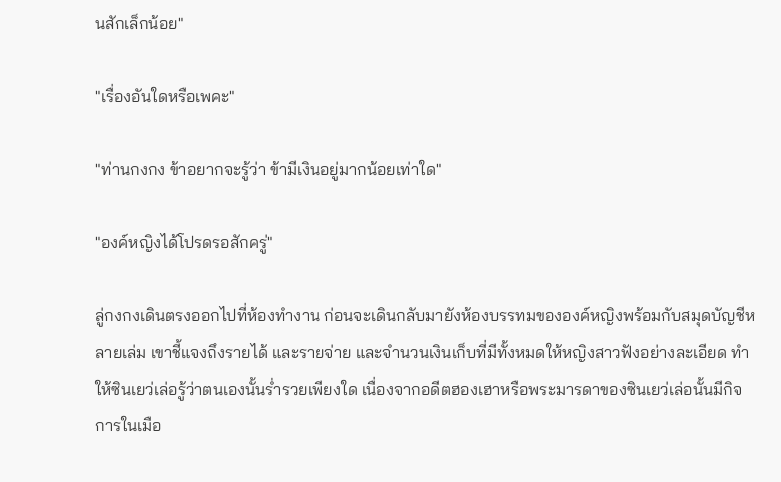นสักเล็กน้อย"

"เรื่องอันใดหรือเพคะ"

"ท่านกงกง ข้าอยากจะรู้ว่า ข้ามีเงินอยู่มากน้อยเท่าใด"

"องค์หญิงได้โปรดรอสักครู่"

ลู่กงกงเดินตรงออกไปที่ห้องทำงาน ก่อนจะเดินกลับมายังห้องบรรทมขององค์หญิงพร้อมกับสมุดบัญชีหลายเล่ม เขาชี้แจงถึงรายได้ และรายจ่าย และจำนวนเงินเก็บที่มีทั้งหมดให้หญิงสาวฟังอย่างละเอียด ทำให้ซินเยว่เล่อรู้ว่าตนเองนั้นร่ำรวยเพียงใด เนื่องจากอดีตฮองเฮาหรือพระมารดาของซินเยว่เล่อนั้นมีกิจการในเมือ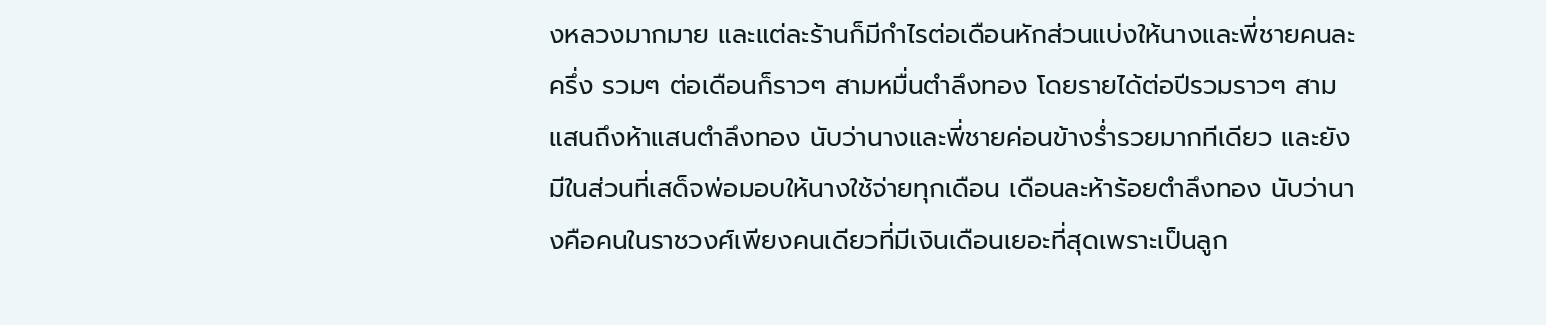งหลวงมากมาย และแต่ละร้านก็มีกำไรต่อเดือนหักส่วนแบ่งให้นางและพี่ชายคนละครึ่ง รวมๆ ต่อเดือนก็ราวๆ สามหมื่นตำลึงทอง โดยรายได้ต่อปีรวมราวๆ สามแสนถึงห้าแสนตำลึงทอง นับว่านางและพี่ชายค่อนข้างร่ำรวยมากทีเดียว และยังมีในส่วนที่เสด็จพ่อมอบให้นางใช้จ่ายทุกเดือน เดือนละห้าร้อยตำลึงทอง นับว่านางคือคนในราชวงศ์เพียงคนเดียวที่มีเงินเดือนเยอะที่สุดเพราะเป็นลูก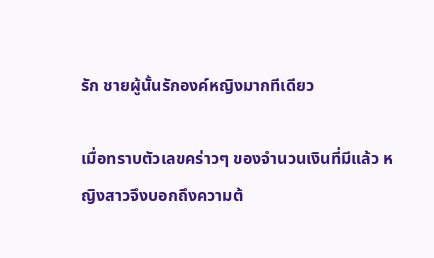รัก ชายผู้นั้นรักองค์หญิงมากทีเดียว

เมื่อทราบตัวเลขคร่าวๆ ของจำนวนเงินที่มีแล้ว หญิงสาวจึงบอกถึงความต้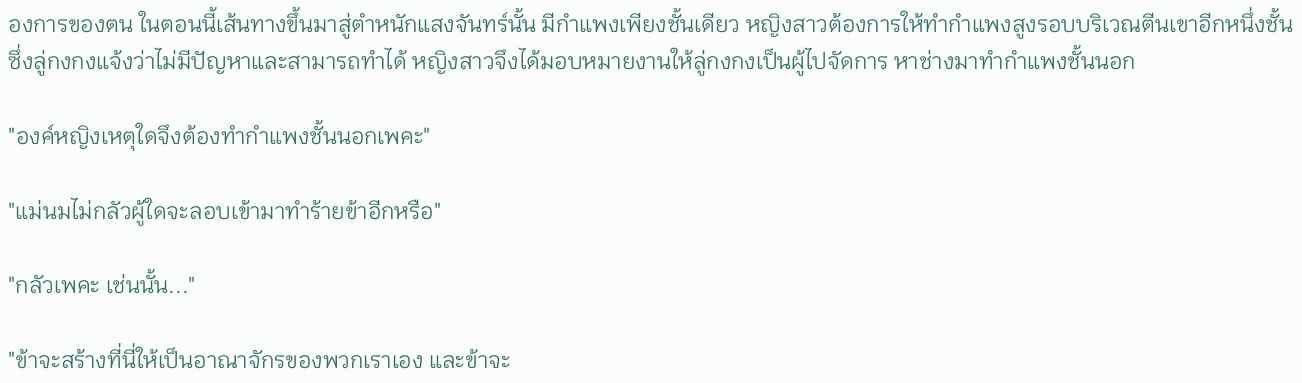องการของตน ในตอนนี้เส้นทางขึ้นมาสู่ตำหนักแสงจันทร์นั้น มีกำแพงเพียงชั้นเดียว หญิงสาวต้องการให้ทำกำแพงสูงรอบบริเวณตีนเขาอีกหนึ่งชั้น ซึ่งลู่กงกงแจ้งว่าไม่มีปัญหาและสามารถทำได้ หญิงสาวจึงได้มอบหมายงานให้ลู่กงกงเป็นผู้ไปจัดการ หาช่างมาทำกำแพงชั้นนอก

"องค์หญิงเหตุใดจึงต้องทำกำแพงชั้นนอกเพคะ"

"แม่นมไม่กลัวผู้ใดจะลอบเข้ามาทำร้ายข้าอีกหรือ"

"กลัวเพคะ เช่นนั้น..."

"ข้าจะสร้างที่นี่ให้เป็นอาณาจักรของพวกเราเอง และข้าจะ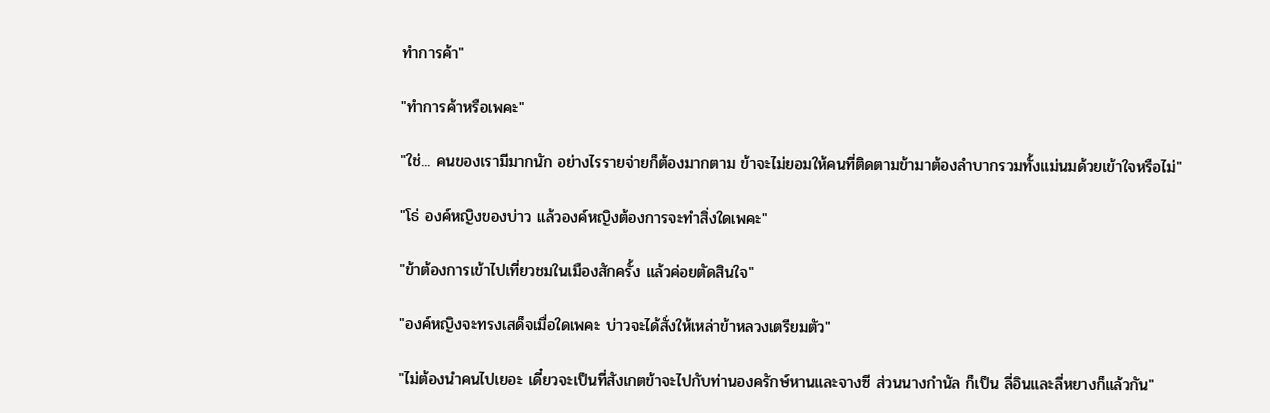ทำการค้า"

"ทำการค้าหรือเพคะ"

"ใช่... คนของเรามีมากนัก อย่างไรรายจ่ายก็ต้องมากตาม ข้าจะไม่ยอมให้คนที่ติดตามข้ามาต้องลำบากรวมทั้งแม่นมด้วยเข้าใจหรือไม่"

"โธ่ องค์หญิงของบ่าว แล้วองค์หญิงต้องการจะทำสิ่งใดเพคะ"

"ข้าต้องการเข้าไปเที่ยวชมในเมืองสักครั้ง แล้วค่อยตัดสินใจ"

"องค์หญิงจะทรงเสด็จเมื่อใดเพคะ บ่าวจะได้สั่งให้เหล่าข้าหลวงเตรียมตัว"

"ไม่ต้องนำคนไปเยอะ เดี๋ยวจะเป็นที่สังเกตข้าจะไปกับท่านองครักษ์หานและจางซี ส่วนนางกำนัล ก็เป็น ลี่อินและลี่หยางก็แล้วกัน"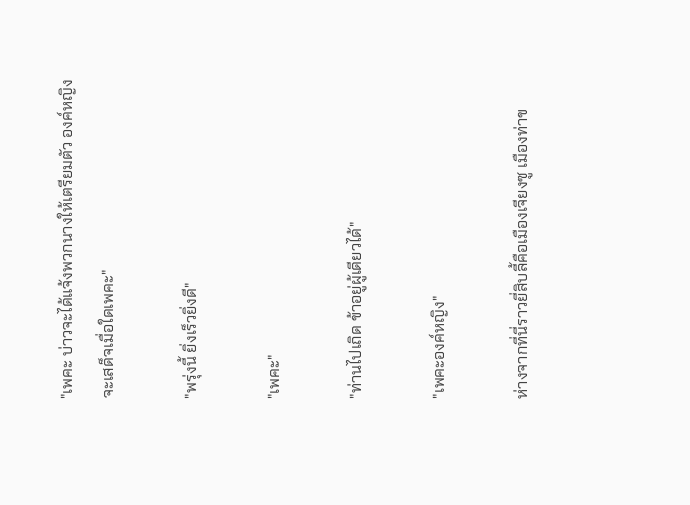"เพคะ บ่าวจะได้แจ้งพวกนางให้เตรียมตัว องค์หญิงจะเสด็จเมื่อใดเพคะ"

"พรุ่งนี้ ยิ่งเร็วยิ่งดี"

"เพคะ"

"ท่านไปเถิด ข้าอยู่ผู้เดียวได้"

"เพคะองค์หญิง"

ห่างจากที่นี่ราวยี่สิบลี้คือเมืองเจียงซู เมืองท่าข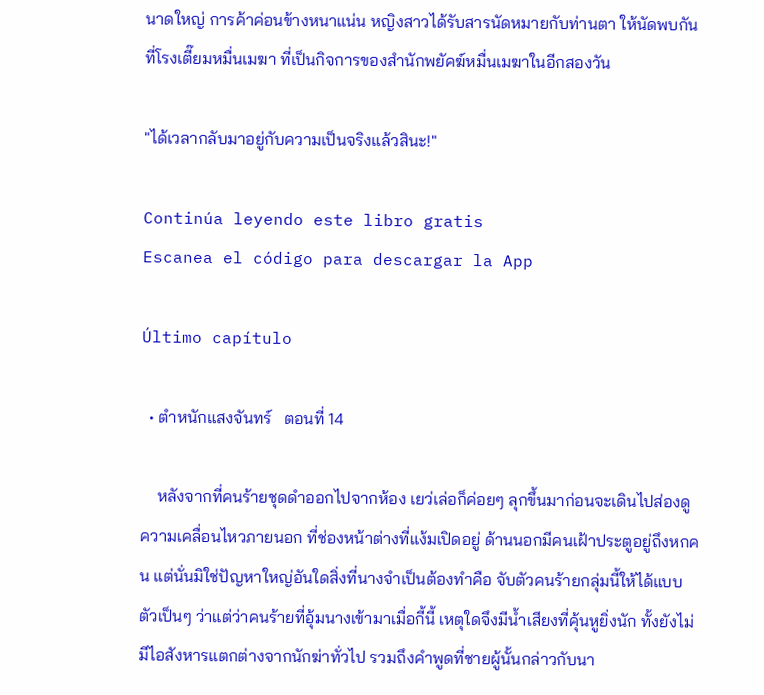นาดใหญ่ การค้าค่อนข้างหนาแน่น หญิงสาวได้รับสารนัดหมายกับท่านตา ให้นัดพบกันที่โรงเตี๊ยมหมื่นเมฆา ที่เป็นกิจการของสำนักพยัคฆ์หมื่นเมฆาในอีกสองวัน

"ได้เวลากลับมาอยู่กับความเป็นจริงแล้วสินะ!"

Continúa leyendo este libro gratis
Escanea el código para descargar la App

Último capítulo

  • ตำหนักแสงจันทร์   ตอนที่ 14

    หลังจากที่คนร้ายชุดดำออกไปจากห้อง เยว่เล่อก็ค่อยๆ ลุกขึ้นมาก่อนจะเดินไปส่องดูความเคลื่อนไหวภายนอก ที่ช่องหน้าต่างที่แง้มเปิดอยู่ ด้านนอกมีคนเฝ้าประตูอยู่ถึงหกคน แต่นั่นมิใช่ปัญหาใหญ่อันใดสิ่งที่นางจำเป็นต้องทำคือ จับตัวคนร้ายกลุ่มนี้ให้ได้แบบตัวเป็นๆ ว่าแต่ว่าคนร้ายที่อุ้มนางเข้ามาเมื่อกี้นี้ เหตุใดจึงมีน้ำเสียงที่คุ้นหูยิ่งนัก ทั้งยังไม่มีไอสังหารแตกต่างจากนักฆ่าทั่วไป รวมถึงคำพูดที่ชายผู้นั้นกล่าวกับนา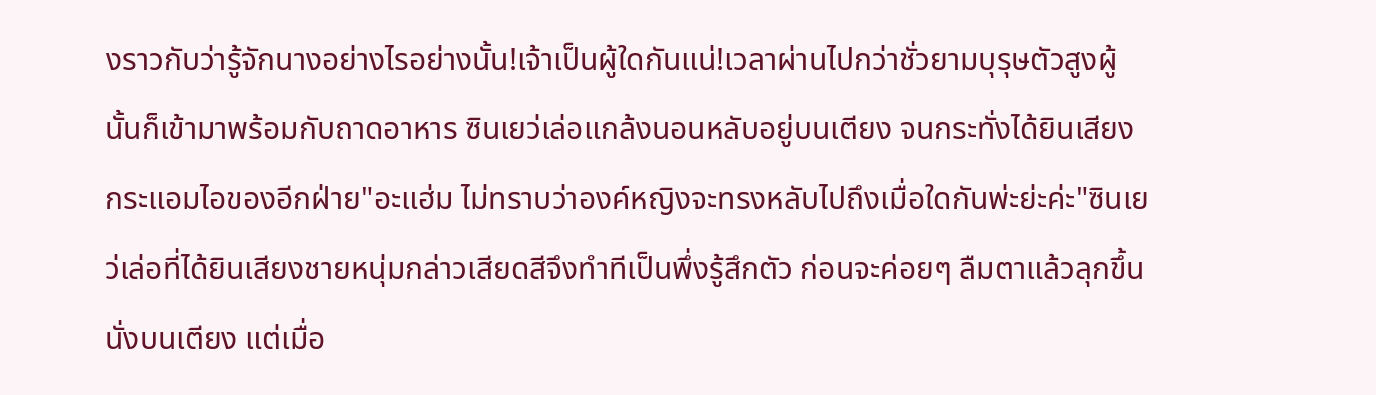งราวกับว่ารู้จักนางอย่างไรอย่างนั้น!เจ้าเป็นผู้ใดกันแน่!เวลาผ่านไปกว่าชั่วยามบุรุษตัวสูงผู้นั้นก็เข้ามาพร้อมกับถาดอาหาร ซินเยว่เล่อแกล้งนอนหลับอยู่บนเตียง จนกระทั่งได้ยินเสียงกระแอมไอของอีกฝ่าย"อะแฮ่ม ไม่ทราบว่าองค์หญิงจะทรงหลับไปถึงเมื่อใดกันพ่ะย่ะค่ะ"ซินเยว่เล่อที่ได้ยินเสียงชายหนุ่มกล่าวเสียดสีจึงทำทีเป็นพึ่งรู้สึกตัว ก่อนจะค่อยๆ ลืมตาแล้วลุกขึ้นนั่งบนเตียง แต่เมื่อ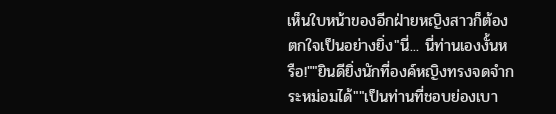เห็นใบหน้าของอีกฝ่ายหญิงสาวก็ต้องตกใจเป็นอย่างยิ่ง"นี่... นี่ท่านเองงั้นหรือ!""ยินดียิ่งนักที่องค์หญิงทรงจดจำกระหม่อมได้""เป็นท่านที่ชอบย่องเบา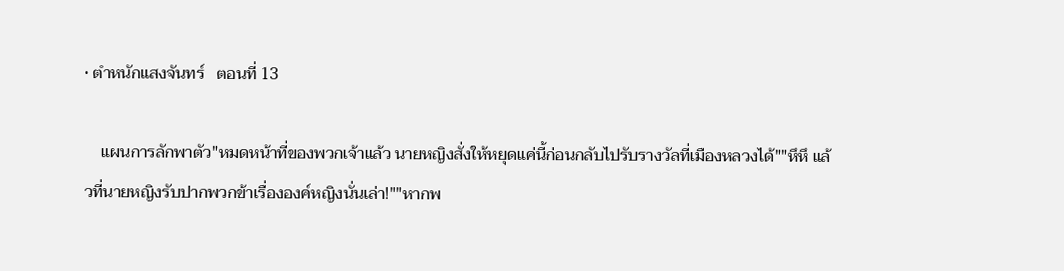• ตำหนักแสงจันทร์   ตอนที่ 13

    แผนการลักพาตัว"หมดหน้าที่ของพวกเจ้าแล้ว นายหญิงสั่งให้หยุดแค่นี้ก่อนกลับไปรับรางวัลที่เมืองหลวงได้""หึหึ แล้วที่นายหญิงรับปากพวกข้าเรื่ององค์หญิงนั่นเล่า!""หากพ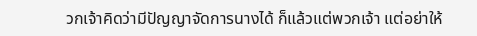วกเจ้าคิดว่ามีปัญญาจัดการนางได้ ก็แล้วแต่พวกเจ้า แต่อย่าให้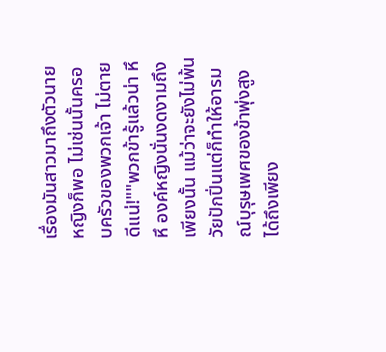เรื่องมันสาวมาถึงตัวนายหญิงก็พอ ไม่เช่นนั้นครอบครัวของพวกเจ้า ไม่ตายดีแน่!""พวกข้ารู้แล้วน่า หึหึ องค์หญิงนั่นงดงามถึงเพียงนั้น แม้ว่าจะยังไม่พ้นวัยปักปิ่นแต่ก็ทำให้อารมณ์บุรุษเพศของข้าพุ่งสูงได้ถึงเพียง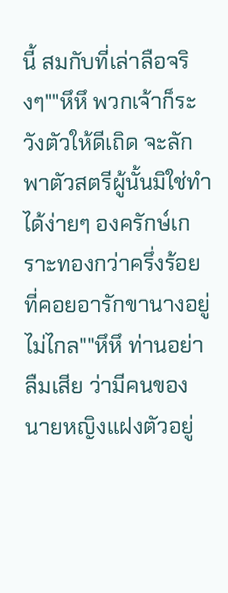นี้ สมกับที่เล่าลือจริงๆ""หึหึ พวกเจ้าก็ระวังตัวให้ดีเถิด จะลักพาตัวสตรีผู้นั้นมิใช่ทำได้ง่ายๆ องครักษ์เกราะทองกว่าครึ่งร้อยที่คอยอารักขานางอยู่ไม่ไกล""หึหึ ท่านอย่าลืมเสีย ว่ามีคนของนายหญิงแฝงตัวอยู่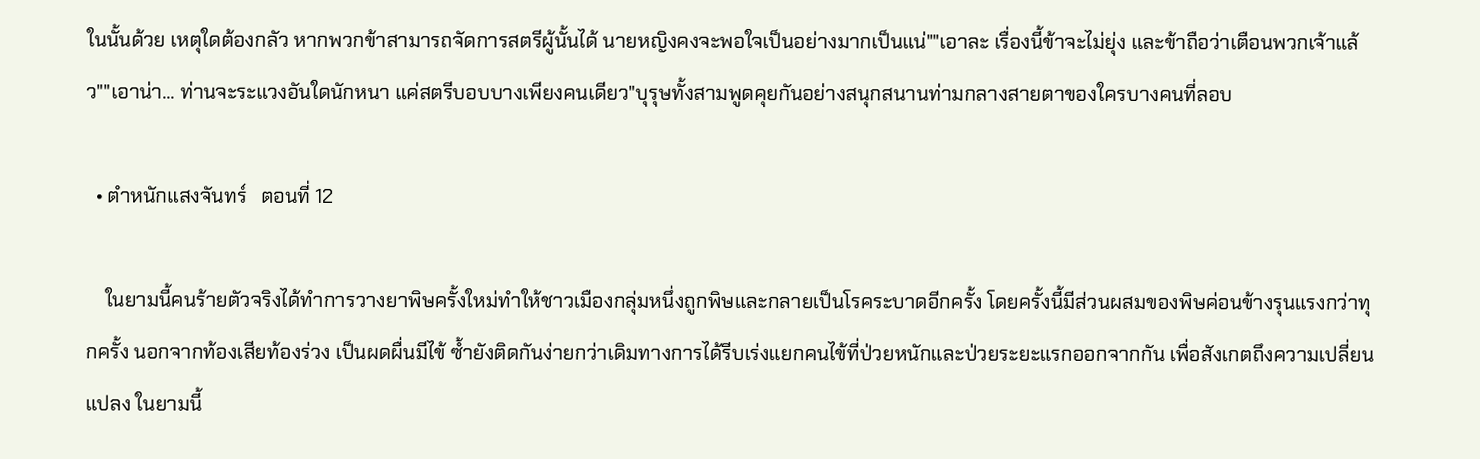ในนั้นด้วย เหตุใดต้องกลัว หากพวกข้าสามารถจัดการสตรีผู้นั้นได้ นายหญิงคงจะพอใจเป็นอย่างมากเป็นแน่""เอาละ เรื่องนี้ข้าจะไม่ยุ่ง และข้าถือว่าเตือนพวกเจ้าแล้ว""เอาน่า... ท่านจะระแวงอันใดนักหนา แค่สตรีบอบบางเพียงคนเดียว"บุรุษทั้งสามพูดคุยกันอย่างสนุกสนานท่ามกลางสายตาของใครบางคนที่ลอบ

  • ตำหนักแสงจันทร์   ตอนที่ 12

    ในยามนี้คนร้ายตัวจริงได้ทำการวางยาพิษครั้งใหม่ทำให้ชาวเมืองกลุ่มหนึ่งถูกพิษและกลายเป็นโรคระบาดอีกครั้ง โดยครั้งนี้มีส่วนผสมของพิษค่อนข้างรุนแรงกว่าทุกครั้ง นอกจากท้องเสียท้องร่วง เป็นผดผื่นมีไข้ ซ้ำยังติดกันง่ายกว่าเดิมทางการได้รีบเร่งแยกคนไข้ที่ป่วยหนักและป่วยระยะแรกออกจากกัน เพื่อสังเกตถึงความเปลี่ยนแปลง ในยามนี้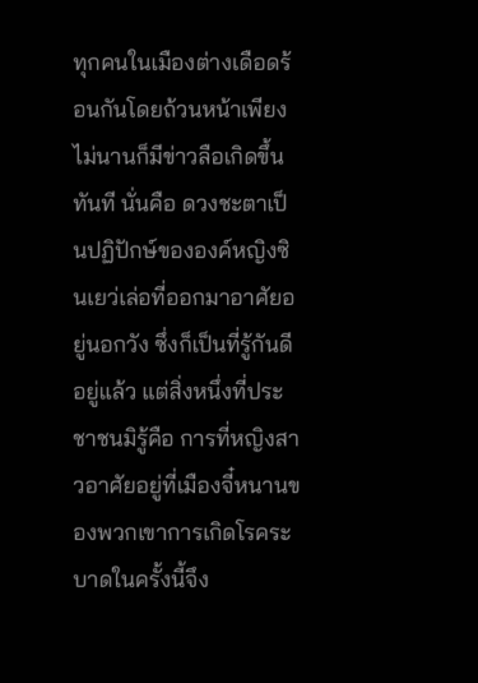ทุกคนในเมืองต่างเดือดร้อนกันโดยถ้วนหน้าเพียงไม่นานก็มีข่าวลือเกิดขึ้นทันที นั่นคือ ดวงชะตาเป็นปฏิปักษ์ขององค์หญิงซินเยว่เล่อที่ออกมาอาศัยอยู่นอกวัง ซึ่งก็เป็นที่รู้กันดีอยู่แล้ว แต่สิ่งหนึ่งที่ประชาชนมิรู้คือ การที่หญิงสาวอาศัยอยู่ที่เมืองจี๋หนานของพวกเขาการเกิดโรคระบาดในครั้งนี้จึง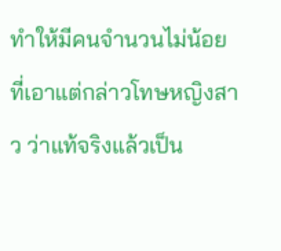ทำให้มีคนจำนวนไม่น้อยที่เอาแต่กล่าวโทษหญิงสาว ว่าแท้จริงแล้วเป็น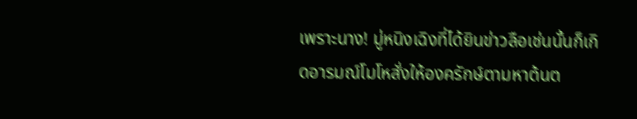เพราะนาง! มู่หนิงเฉิงที่ได้ยินข่าวลือเช่นนั้นก็เกิดอารมณ์โมโหสั่งให้องครักษ์ตามหาต้นต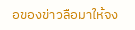อของข่าวลือมาให้จง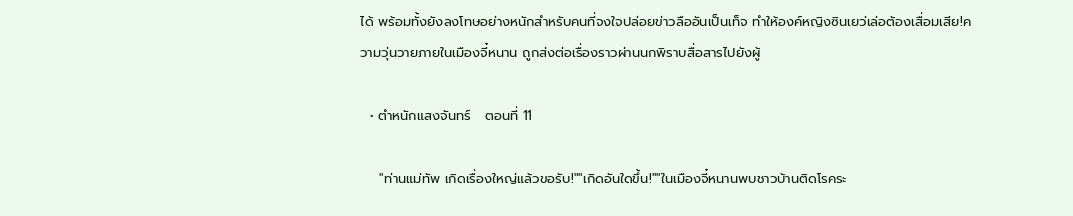ได้ พร้อมทั้งยังลงโทษอย่างหนักสำหรับคนที่จงใจปล่อยข่าวลืออันเป็นเท็จ ทำให้องค์หญิงซินเยว่เล่อต้องเสื่อมเสีย!ความวุ่นวายภายในเมืองจี๋หนาน ถูกส่งต่อเรื่องราวผ่านนกพิราบสื่อสารไปยังผู้

  • ตำหนักแสงจันทร์   ตอนที่ 11

    "ท่านแม่ทัพ เกิดเรื่องใหญ่แล้วขอรับ!""เกิดอันใดขึ้น!""ในเมืองจี๋หนานพบชาวบ้านติดโรคระ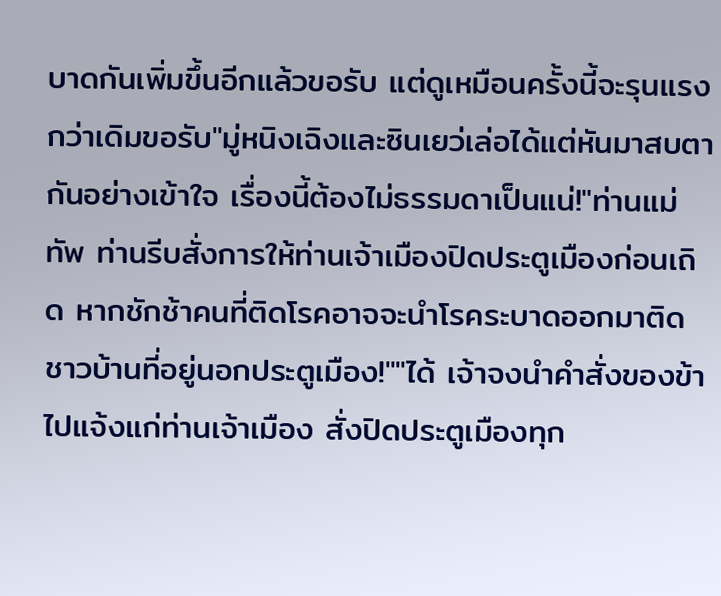บาดกันเพิ่มขึ้นอีกแล้วขอรับ แต่ดูเหมือนครั้งนี้จะรุนแรงกว่าเดิมขอรับ"มู่หนิงเฉิงและซินเยว่เล่อได้แต่หันมาสบตากันอย่างเข้าใจ เรื่องนี้ต้องไม่ธรรมดาเป็นแน่!"ท่านแม่ทัพ ท่านรีบสั่งการให้ท่านเจ้าเมืองปิดประตูเมืองก่อนเถิด หากชักช้าคนที่ติดโรคอาจจะนำโรคระบาดออกมาติดชาวบ้านที่อยู่นอกประตูเมือง!""ได้ เจ้าจงนำคำสั่งของข้าไปแจ้งแก่ท่านเจ้าเมือง สั่งปิดประตูเมืองทุก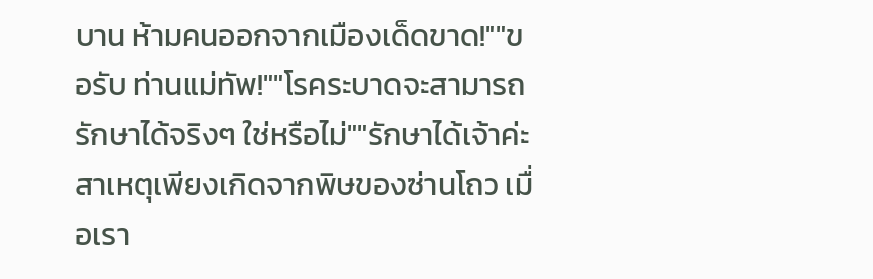บาน ห้ามคนออกจากเมืองเด็ดขาด!""ขอรับ ท่านแม่ทัพ!""โรคระบาดจะสามารถรักษาได้จริงๆ ใช่หรือไม่""รักษาได้เจ้าค่ะ สาเหตุเพียงเกิดจากพิษของซ่านโถว เมื่อเรา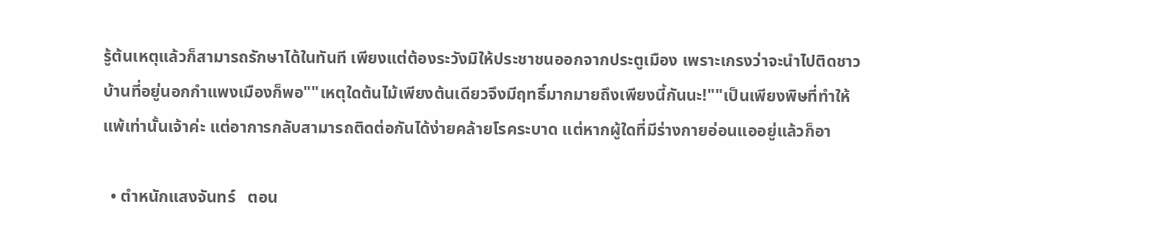รู้ต้นเหตุแล้วก็สามารถรักษาได้ในทันที เพียงแต่ต้องระวังมิให้ประชาชนออกจากประตูเมือง เพราะเกรงว่าจะนำไปติดชาวบ้านที่อยู่นอกกำแพงเมืองก็พอ""เหตุใดต้นไม้เพียงต้นเดียวจึงมีฤทธิ์มากมายถึงเพียงนี้กันนะ!""เป็นเพียงพิษที่ทำให้แพ้เท่านั้นเจ้าค่ะ แต่อาการกลับสามารถติดต่อกันได้ง่ายคล้ายโรคระบาด แต่หากผู้ใดที่มีร่างกายอ่อนแออยู่แล้วก็อา

  • ตำหนักแสงจันทร์   ตอน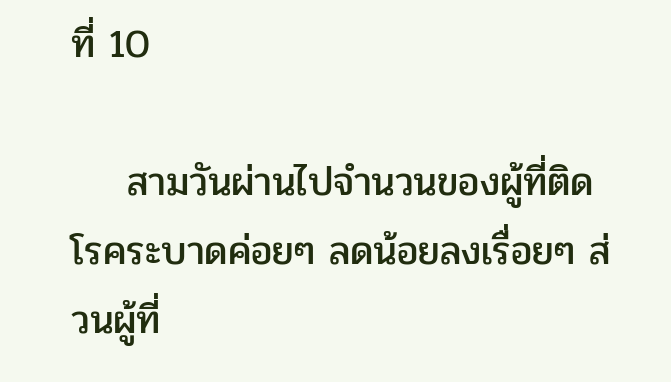ที่ 10

    สามวันผ่านไปจำนวนของผู้ที่ติดโรคระบาดค่อยๆ ลดน้อยลงเรื่อยๆ ส่วนผู้ที่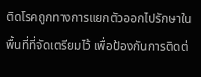ติดโรคถูกทางการแยกตัวออกไปรักษาในพื้นที่ที่จัดเตรียมไว้ เพื่อป้องกันการติดต่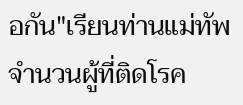อกัน"เรียนท่านแม่ทัพ จำนวนผู้ที่ติดโรค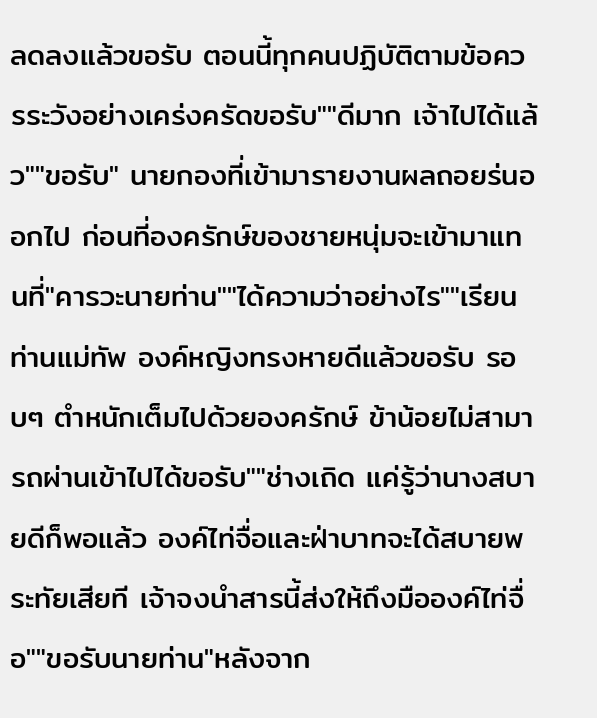ลดลงแล้วขอรับ ตอนนี้ทุกคนปฏิบัติตามข้อควรระวังอย่างเคร่งครัดขอรับ""ดีมาก เจ้าไปได้แล้ว""ขอรับ" นายกองที่เข้ามารายงานผลถอยร่นออกไป ก่อนที่องครักษ์ของชายหนุ่มจะเข้ามาแทนที่"คารวะนายท่าน""ได้ความว่าอย่างไร""เรียนท่านแม่ทัพ องค์หญิงทรงหายดีแล้วขอรับ รอบๆ ตำหนักเต็มไปด้วยองครักษ์ ข้าน้อยไม่สามารถผ่านเข้าไปได้ขอรับ""ช่างเถิด แค่รู้ว่านางสบายดีก็พอแล้ว องค์ไท่จื่อและฝ่าบาทจะได้สบายพระทัยเสียที เจ้าจงนำสารนี้ส่งให้ถึงมือองค์ไท่จื่อ""ขอรับนายท่าน"หลังจาก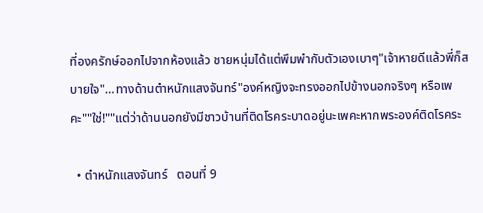ที่องครักษ์ออกไปจากห้องแล้ว ชายหนุ่มได้แต่พึมพำกับตัวเองเบาๆ"เจ้าหายดีแล้วพี่ก็สบายใจ"…ทางด้านตำหนักแสงจันทร์"องค์หญิงจะทรงออกไปข้างนอกจริงๆ หรือเพคะ""ใช่!""แต่ว่าด้านนอกยังมีชาวบ้านที่ติดโรคระบาดอยู่นะเพคะหากพระองค์ติดโรคระ

  • ตำหนักแสงจันทร์   ตอนที่ 9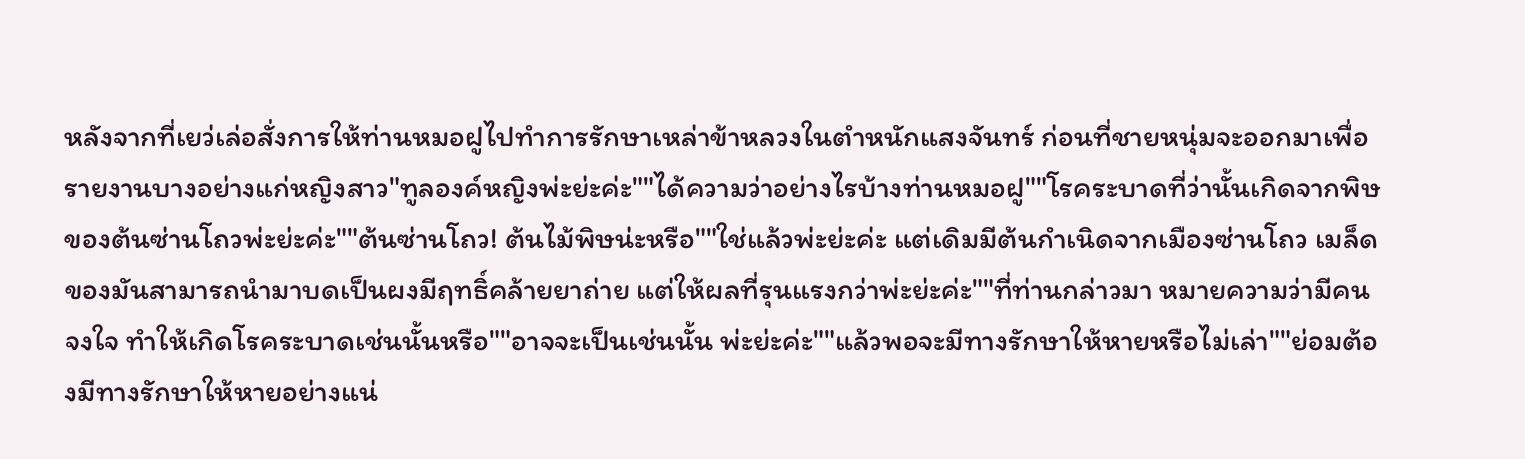หลังจากที่เยว่เล่อสั่งการให้ท่านหมอฝูไปทำการรักษาเหล่าข้าหลวงในตำหนักแสงจันทร์ ก่อนที่ชายหนุ่มจะออกมาเพื่อรายงานบางอย่างแก่หญิงสาว"ทูลองค์หญิงพ่ะย่ะค่ะ""ได้ความว่าอย่างไรบ้างท่านหมอฝู""โรคระบาดที่ว่านั้นเกิดจากพิษของต้นซ่านโถวพ่ะย่ะค่ะ""ต้นซ่านโถว! ต้นไม้พิษน่ะหรือ""ใช่แล้วพ่ะย่ะค่ะ แต่เดิมมีต้นกำเนิดจากเมืองซ่านโถว เมล็ดของมันสามารถนำมาบดเป็นผงมีฤทธิ์คล้ายยาถ่าย แต่ให้ผลที่รุนแรงกว่าพ่ะย่ะค่ะ""ที่ท่านกล่าวมา หมายความว่ามีคนจงใจ ทำให้เกิดโรคระบาดเช่นนั้นหรือ""อาจจะเป็นเช่นนั้น พ่ะย่ะค่ะ""แล้วพอจะมีทางรักษาให้หายหรือไม่เล่า""ย่อมต้องมีทางรักษาให้หายอย่างแน่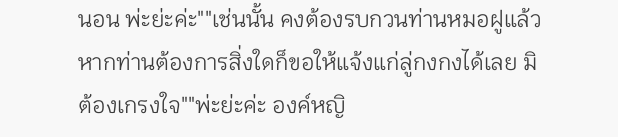นอน พ่ะย่ะค่ะ""เช่นนั้น คงต้องรบกวนท่านหมอฝูแล้ว หากท่านต้องการสิ่งใดก็ขอให้แจ้งแก่ลู่กงกงได้เลย มิต้องเกรงใจ""พ่ะย่ะค่ะ องค์หญิ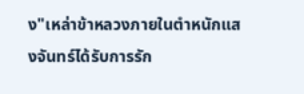ง"เหล่าข้าหลวงภายในตำหนักแสงจันทร์ได้รับการรัก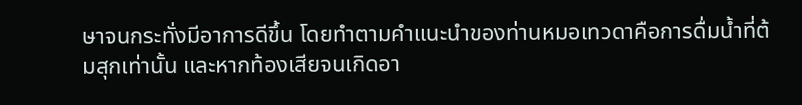ษาจนกระทั่งมีอาการดีขึ้น โดยทำตามคำแนะนำของท่านหมอเทวดาคือการดื่มน้ำที่ต้มสุกเท่านั้น และหากท้องเสียจนเกิดอา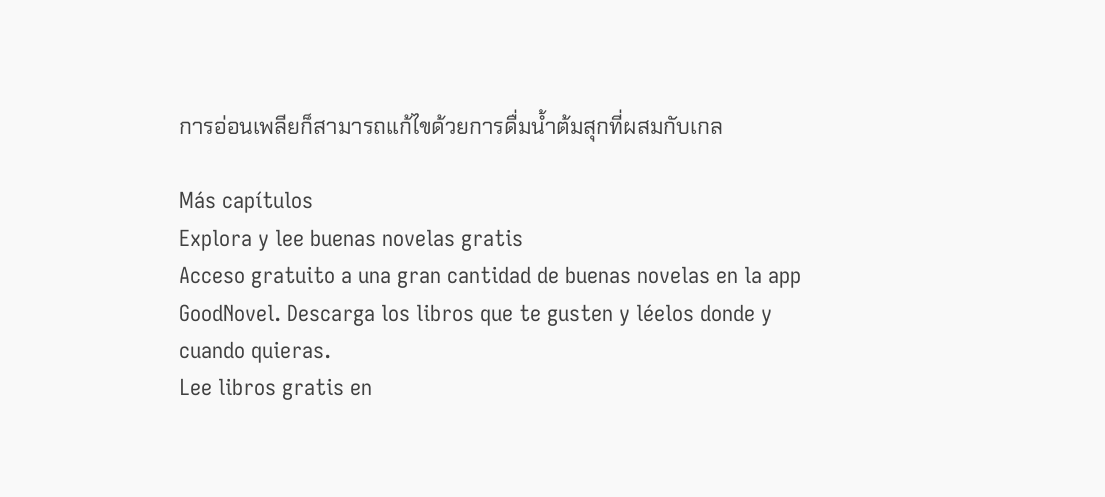การอ่อนเพลียก็สามารถแก้ไขด้วยการดื่มน้ำต้มสุกที่ผสมกับเกล

Más capítulos
Explora y lee buenas novelas gratis
Acceso gratuito a una gran cantidad de buenas novelas en la app GoodNovel. Descarga los libros que te gusten y léelos donde y cuando quieras.
Lee libros gratis en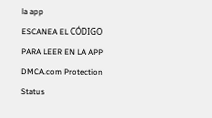la app
ESCANEA EL CÓDIGO PARA LEER EN LA APP
DMCA.com Protection Status